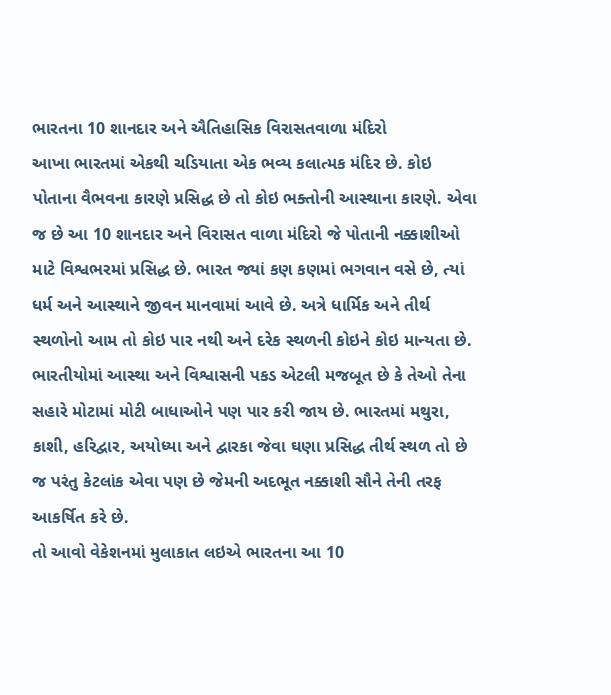ભારતના 10 શાનદાર અને ઐતિહાસિક વિરાસતવાળા મંદિરો
આખા ભારતમાં એકથી ચડિયાતા એક ભવ્ય કલાત્મક મંદિર છે. કોઇ પોતાના વૈભવના કારણે પ્રસિદ્ધ છે તો કોઇ ભક્તોની આસ્થાના કારણે. એવા જ છે આ 10 શાનદાર અને વિરાસત વાળા મંદિરો જે પોતાની નક્કાશીઓ માટે વિશ્વભરમાં પ્રસિદ્ધ છે. ભારત જ્યાં કણ કણમાં ભગવાન વસે છે, ત્યાં ધર્મ અને આસ્થાને જીવન માનવામાં આવે છે. અત્રે ધાર્મિક અને તીર્થ સ્થળોનો આમ તો કોઇ પાર નથી અને દરેક સ્થળની કોઇને કોઇ માન્યતા છે.
ભારતીયોમાં આસ્થા અને વિશ્વાસની પકડ એટલી મજબૂત છે કે તેઓ તેના સહારે મોટામાં મોટી બાધાઓને પણ પાર કરી જાય છે. ભારતમાં મથુરા, કાશી, હરિદ્વાર, અયોધ્યા અને દ્વારકા જેવા ઘણા પ્રસિદ્ધ તીર્થ સ્થળ તો છે જ પરંતુ કેટલાંક એવા પણ છે જેમની અદભૂત નક્કાશી સૌને તેની તરફ આકર્ષિત કરે છે.
તો આવો વેકેશનમાં મુલાકાત લઇએ ભારતના આ 10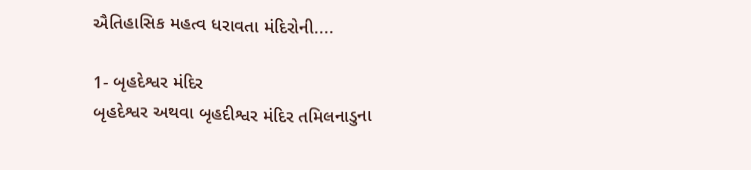ઐતિહાસિક મહત્વ ધરાવતા મંદિરોની....

1- બૃહદેશ્વર મંદિર
બૃહદેશ્વર અથવા બૃહદીશ્વર મંદિર તમિલનાડુના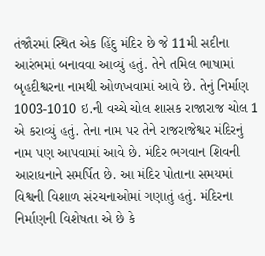તંજૌરમાં સ્થિત એક હિંદુ મંદિર છે જે 11મી સદીના આરંભમાં બનાવવા આવ્યું હતું. તેને તમિલ ભાષામાં બૃહદીશ્વરના નામથી ઓળખવામાં આવે છે. તેનું નિર્માણ 1003-1010 ઇ.ની વચ્ચે ચોલ શાસક રાજારાજ ચોલ 1 એ કરાવ્યું હતું. તેના નામ પર તેને રાજરાજેશ્વર મંદિરનું નામ પણ આપવામાં આવે છે. મંદિર ભગવાન શિવની આરાધનાને સમર્પિત છે. આ મંદિર પોતાના સમયમાં વિશ્વની વિશાળ સંરચનાઓમાં ગણાતું હતું. મંદિરના નિર્માણની વિશેષતા એ છે કે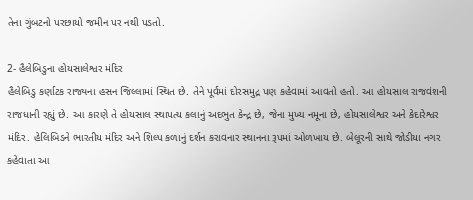તેના ગુંબટનો પરછાયો જમીન પર નથી પડતો.

2- હૈલેબિડુના હોયસાલેશ્વર મંદિર
હૈલેબિડુ કર્ણાટક રાજ્યના હસન જિલ્લામાં સ્થિત છે. તેને પૂર્વમાં દોરસમુદ્ર પણ કહેવામાં આવતો હતો. આ હોયસાલ રાજવંશની રાજધાની રહ્યું છે. આ કારણે તે હોયસાલ સ્થાપત્ય કલાનું અદભુત કેન્દ્ર છે, જેના મુખ્ય નમૂના છે, હોયસાલેશ્વર અને કેદારેશ્વર મંદિર. હેલિબિડને ભારતીય મંદિર અને શિલ્પ કળાનું દર્શન કરાવનાર સ્થાનના રૂપમાં ઓળખાય છે. બેલૂરની સાથે જોડીયા નગર કહેવાતા આ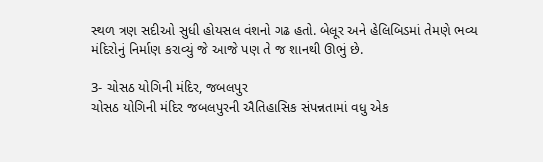સ્થળ ત્રણ સદીઓ સુધી હોયસલ વંશનો ગઢ હતો. બેલૂર અને હેલિબિડમાં તેમણે ભવ્ય મંદિરોનું નિર્માણ કરાવ્યું જે આજે પણ તે જ શાનથી ઊભું છે.

3- ચોસઠ યોગિની મંદિર, જબલપુર
ચોસઠ યોગિની મંદિર જબલપુરની ઐતિહાસિક સંપન્નતામાં વધુ એક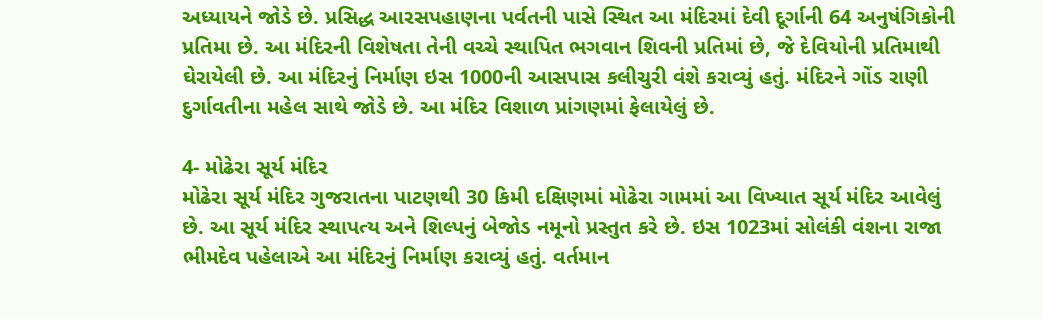અધ્યાયને જોડે છે. પ્રસિદ્ધ આરસપહાણના પર્વતની પાસે સ્થિત આ મંદિરમાં દેવી દૂર્ગાની 64 અનુષંગિકોની પ્રતિમા છે. આ મંદિરની વિશેષતા તેની વચ્ચે સ્થાપિત ભગવાન શિવની પ્રતિમાં છે, જે દેવિયોની પ્રતિમાથી ઘેરાયેલી છે. આ મંદિરનું નિર્માણ ઇસ 1000ની આસપાસ કલીચુરી વંશે કરાવ્યું હતું. મંદિરને ગોંડ રાણી દુર્ગાવતીના મહેલ સાથે જોડે છે. આ મંદિર વિશાળ પ્રાંગણમાં ફેલાયેલું છે.

4- મોઢેરા સૂર્ય મંદિર
મોઢેરા સૂર્ય મંદિર ગુજરાતના પાટણથી 30 કિમી દક્ષિણમાં મોઢેરા ગામમાં આ વિખ્યાત સૂર્ય મંદિર આવેલું છે. આ સૂર્ય મંદિર સ્થાપત્ય અને શિલ્પનું બેજોડ નમૂનો પ્રસ્તુત કરે છે. ઇસ 1023માં સોલંકી વંશના રાજા ભીમદેવ પહેલાએ આ મંદિરનું નિર્માણ કરાવ્યું હતું. વર્તમાન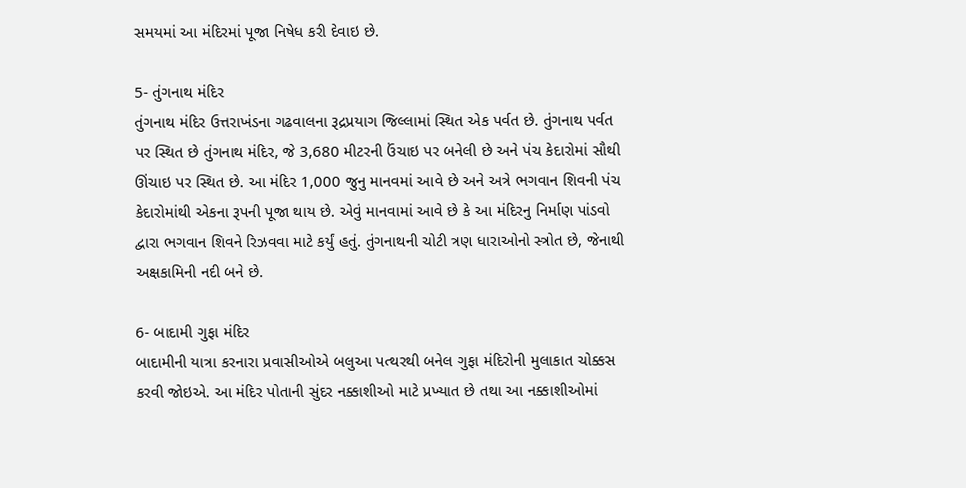સમયમાં આ મંદિરમાં પૂજા નિષેધ કરી દેવાઇ છે.

5- તુંગનાથ મંદિર
તુંગનાથ મંદિર ઉત્તરાખંડના ગઢવાલના રૂદ્રપ્રયાગ જિલ્લામાં સ્થિત એક પર્વત છે. તુંગનાથ પર્વત પર સ્થિત છે તુંગનાથ મંદિર, જે 3,680 મીટરની ઉંચાઇ પર બનેલી છે અને પંચ કેદારોમાં સૌથી ઊંચાઇ પર સ્થિત છે. આ મંદિર 1,000 જુનુ માનવમાં આવે છે અને અત્રે ભગવાન શિવની પંચ કેદારોમાંથી એકના રૂપની પૂજા થાય છે. એવું માનવામાં આવે છે કે આ મંદિરનુ નિર્માણ પાંડવો દ્વારા ભગવાન શિવને રિઝવવા માટે કર્યું હતું. તુંગનાથની ચોટી ત્રણ ધારાઓનો સ્ત્રોત છે, જેનાથી અક્ષકામિની નદી બને છે.

6- બાદામી ગુફા મંદિર
બાદામીની યાત્રા કરનારા પ્રવાસીઓએ બલુઆ પત્થરથી બનેલ ગુફા મંદિરોની મુલાકાત ચોક્કસ કરવી જોઇએ. આ મંદિર પોતાની સુંદર નક્કાશીઓ માટે પ્રખ્યાત છે તથા આ નક્કાશીઓમાં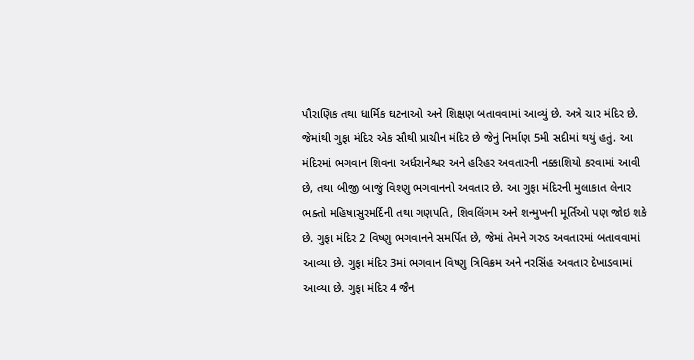પૌરાણિક તથા ધાર્મિક ઘટનાઓ અને શિક્ષણ બતાવવામાં આવ્યું છે. અત્રે ચાર મંદિર છે. જેમાંથી ગુફા મંદિર એક સૌથી પ્રાચીન મંદિર છે જેનું નિર્માણ 5મી સદીમાં થયું હતું. આ મંદિરમાં ભગવાન શિવના અર્ધરાનેશ્વર અને હરિહર અવતારની નક્કાશિયો કરવામાં આવી છે, તથા બીજી બાજું વિશ્ણુ ભગવાનનો અવતાર છે. આ ગુફા મંદિરની મુલાકાત લેનાર ભક્તો મહિષાસુરમર્દિની તથા ગણપતિ, શિવલિંગમ અને શન્મુખની મૂર્તિઓ પણ જોઇ શકે છે. ગુફા મંદિર 2 વિષ્ણુ ભગવાનને સમર્પિત છે, જેમાં તેમને ગરુડ અવતારમાં બતાવવામાં આવ્યા છે. ગુફા મંદિર 3માં ભગવાન વિષ્ણુ ત્રિવિક્રમ અને નરસિંહ અવતાર દેખાડવામાં આવ્યા છે. ગુફા મંદિર 4 જૈન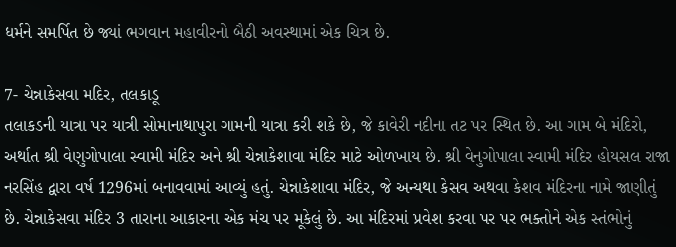ધર્મને સમર્પિત છે જ્યાં ભગવાન મહાવીરનો બૈઠી અવસ્થામાં એક ચિત્ર છે.

7- ચેન્નાકેસવા મદિર, તલકાડૂ
તલાકડની યાત્રા પર યાત્રી સોમાનાથાપુરા ગામની યાત્રા કરી શકે છે, જે કાવેરી નદીના તટ પર સ્થિત છે. આ ગામ બે મંદિરો, અર્થાત શ્રી વેણુગોપાલા સ્વામી મંદિર અને શ્રી ચેન્નાકેશાવા મંદિર માટે ઓળખાય છે. શ્રી વેનુગોપાલા સ્વામી મંદિર હોયસલ રાજા નરસિંહ દ્વારા વર્ષ 1296માં બનાવવામાં આવ્યું હતું. ચેન્નાકેશાવા મંદિર, જે અન્યથા કેસવ અથવા કેશવ મંદિરના નામે જાણીતું છે. ચેન્નાકેસવા મંદિર 3 તારાના આકારના એક મંચ પર મૂકેલું છે. આ મંદિરમાં પ્રવેશ કરવા પર પર ભક્તોને એક સ્તંભોનું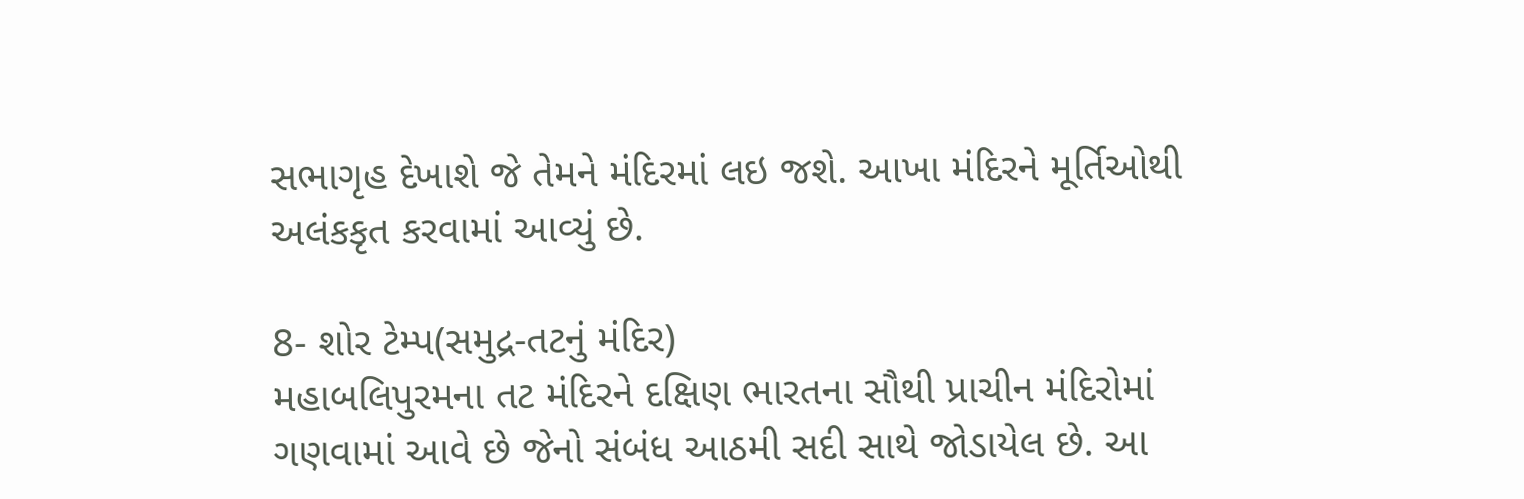સભાગૃહ દેખાશે જે તેમને મંદિરમાં લઇ જશે. આખા મંદિરને મૂર્તિઓથી અલંકકૃત કરવામાં આવ્યું છે.

8- શોર ટેમ્પ(સમુદ્ર-તટનું મંદિર)
મહાબલિપુરમના તટ મંદિરને દક્ષિણ ભારતના સૌથી પ્રાચીન મંદિરોમાં ગણવામાં આવે છે જેનો સંબંધ આઠમી સદી સાથે જોડાયેલ છે. આ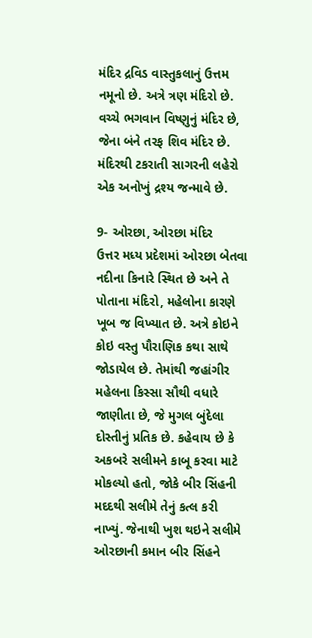મંદિર દ્રવિડ વાસ્તુકલાનું ઉત્તમ નમૂનો છે. અત્રે ત્રણ મંદિરો છે. વચ્ચે ભગવાન વિષ્ણુનું મંદિર છે, જેના બંને તરફ શિવ મંદિર છે. મંદિરથી ટકરાતી સાગરની લહેરો એક અનોખું દ્રશ્ય જન્માવે છે.

9- ઓરછા, ઓરછા મંદિર
ઉત્તર મધ્ય પ્રદેશમાં ઓરછા બેતવા નદીના કિનારે સ્થિત છે અને તે પોતાના મંદિરો, મહેલોના કારણે ખૂબ જ વિખ્યાત છે. અત્રે કોઇને કોઇ વસ્તુ પૌરાણિક કથા સાથે જોડાયેલ છે. તેમાંથી જહાંગીર મહેલના કિસ્સા સૌથી વધારે જાણીતા છે, જે મુગલ બુંદેલા દોસ્તીનું પ્રતિક છે. કહેવાય છે કે અકબરે સલીમને કાબૂ કરવા માટે મોકલ્યો હતો, જોકે બીર સિંહની મદદથી સલીમે તેનું કત્લ કરી નાખ્યું. જેનાથી ખુશ થઇને સલીમે ઓરછાની કમાન બીર સિંહને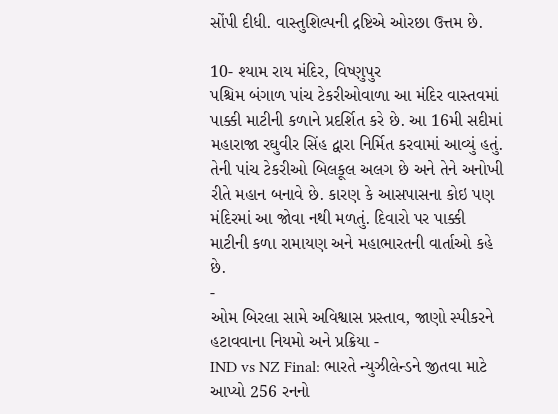સોંપી દીધી. વાસ્તુશિલ્પની દ્રષ્ટિએ ઓરછા ઉત્તમ છે.

10- શ્યામ રાય મંદિર, વિષ્ણુપુર
પશ્ચિમ બંગાળ પાંચ ટેકરીઓવાળા આ મંદિર વાસ્તવમાં પાક્કી માટીની કળાને પ્રદર્શિત કરે છે. આ 16મી સદીમાં મહારાજા રઘુવીર સિંહ દ્વારા નિર્મિત કરવામાં આવ્યું હતું. તેની પાંચ ટેકરીઓ બિલકૂલ અલગ છે અને તેને અનોખી રીતે મહાન બનાવે છે. કારણ કે આસપાસના કોઇ પણ મંદિરમાં આ જોવા નથી મળતું. દિવારો પર પાક્કી માટીની કળા રામાયણ અને મહાભારતની વાર્તાઓ કહે છે.
-
ઓમ બિરલા સામે અવિશ્વાસ પ્રસ્તાવ, જાણો સ્પીકરને હટાવવાના નિયમો અને પ્રક્રિયા -
IND vs NZ Final: ભારતે ન્યુઝીલેન્ડને જીતવા માટે આપ્યો 256 રનનો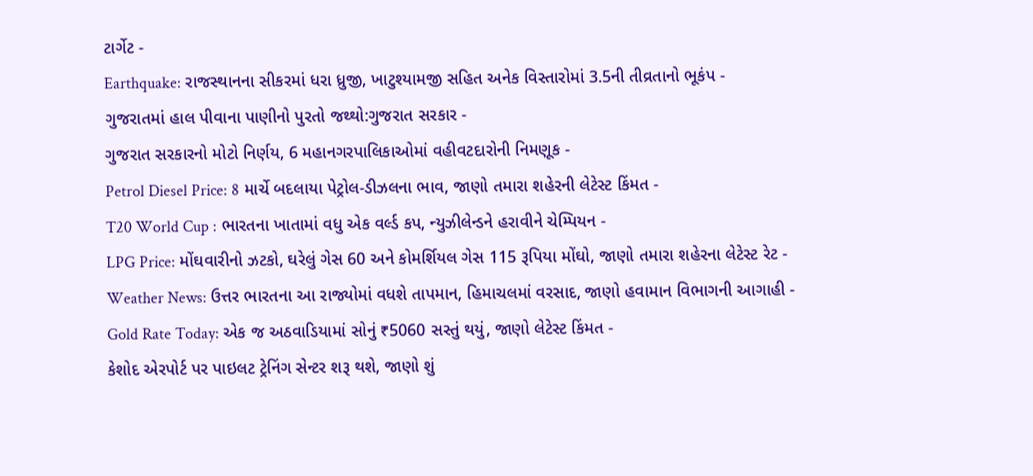ટાર્ગેટ -
Earthquake: રાજસ્થાનના સીકરમાં ધરા ધ્રુજી, ખાટુશ્યામજી સહિત અનેક વિસ્તારોમાં 3.5ની તીવ્રતાનો ભૂકંપ -
ગુજરાતમાં હાલ પીવાના પાણીનો પુરતો જથ્થો:ગુજરાત સરકાર -
ગુજરાત સરકારનો મોટો નિર્ણય, 6 મહાનગરપાલિકાઓમાં વહીવટદારોની નિમણૂક -
Petrol Diesel Price: 8 માર્ચે બદલાયા પેટ્રોલ-ડીઝલના ભાવ, જાણો તમારા શહેરની લેટેસ્ટ કિંમત -
T20 World Cup : ભારતના ખાતામાં વધુ એક વર્લ્ડ કપ, ન્યુઝીલેન્ડને હરાવીને ચેમ્પિયન -
LPG Price: મોંઘવારીનો ઝટકો, ઘરેલું ગેસ 60 અને કોમર્શિયલ ગેસ 115 રૂપિયા મોંઘો, જાણો તમારા શહેરના લેટેસ્ટ રેટ -
Weather News: ઉત્તર ભારતના આ રાજ્યોમાં વધશે તાપમાન, હિમાચલમાં વરસાદ, જાણો હવામાન વિભાગની આગાહી -
Gold Rate Today: એક જ અઠવાડિયામાં સોનું ₹5060 સસ્તું થયું, જાણો લેટેસ્ટ કિંમત -
કેશોદ એરપોર્ટ પર પાઇલટ ટ્રેનિંગ સેન્ટર શરૂ થશે, જાણો શું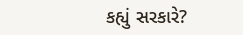કહ્યું સરકારે?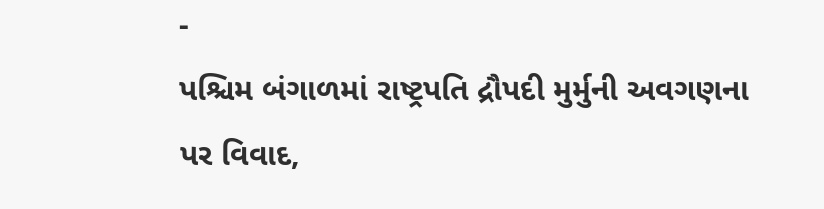-
પશ્ચિમ બંગાળમાં રાષ્ટ્રપતિ દ્રૌપદી મુર્મુની અવગણના પર વિવાદ,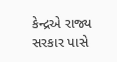કેન્દ્રએ રાજ્ય સરકાર પાસે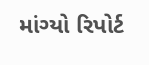માંગ્યો રિપોર્ટ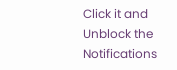Click it and Unblock the Notifications